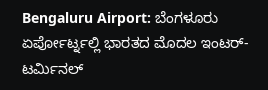Bengaluru Airport: ಬೆಂಗಳೂರು ಏರ್ಪೋರ್ಟ್ನಲ್ಲಿ ಭಾರತದ ಮೊದಲ ಇಂಟರ್-ಟರ್ಮಿನಲ್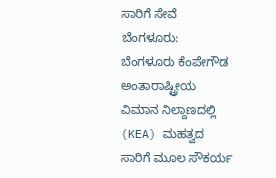ಸಾರಿಗೆ ಸೇವೆ
ಬೆಂಗಳೂರು: ಬೆಂಗಳೂರು ಕೆಂಪೇಗೌಡ ಅಂತಾರಾಷ್ಟ್ರೀಯ ವಿಮಾನ ನಿಲ್ದಾಣದಲ್ಲಿ (KEA) ಮಹತ್ವದ ಸಾರಿಗೆ ಮೂಲ ಸೌಕರ್ಯ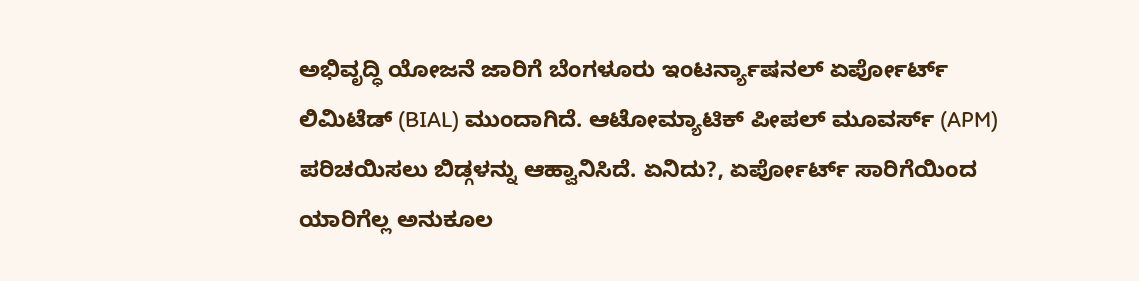ಅಭಿವೃದ್ಧಿ ಯೋಜನೆ ಜಾರಿಗೆ ಬೆಂಗಳೂರು ಇಂಟರ್ನ್ಯಾಷನಲ್ ಏರ್ಪೋರ್ಟ್ ಲಿಮಿಟೆಡ್ (BIAL) ಮುಂದಾಗಿದೆ. ಆಟೋಮ್ಯಾಟಿಕ್ ಪೀಪಲ್ ಮೂವರ್ಸ್ (APM) ಪರಿಚಯಿಸಲು ಬಿಡ್ಗಳನ್ನು ಆಹ್ವಾನಿಸಿದೆ. ಏನಿದು?, ಏರ್ಪೋರ್ಟ್ ಸಾರಿಗೆಯಿಂದ ಯಾರಿಗೆಲ್ಲ ಅನುಕೂಲ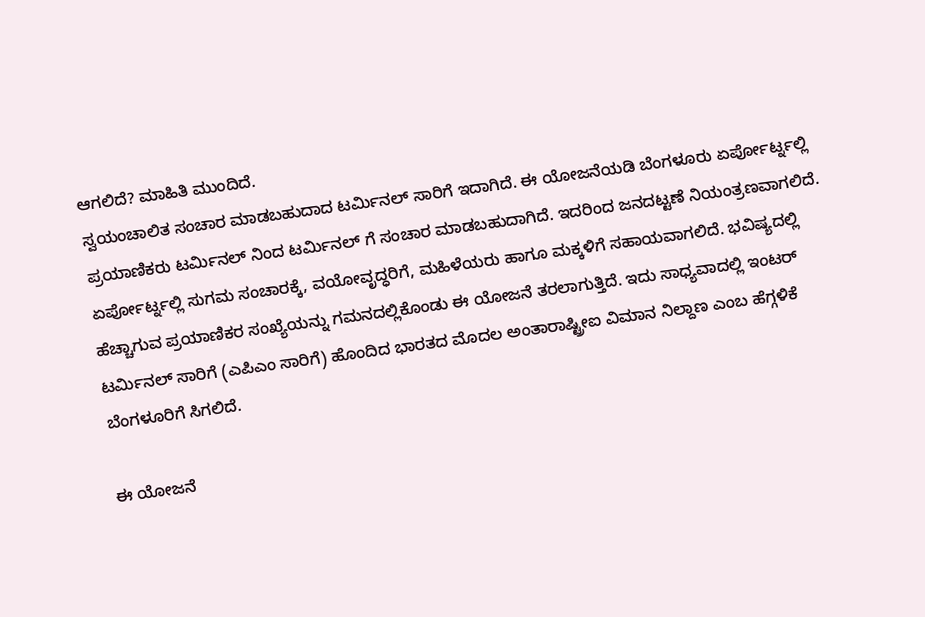ಆಗಲಿದೆ? ಮಾಹಿತಿ ಮುಂದಿದೆ.
ಸ್ವಯಂಚಾಲಿತ ಸಂಚಾರ ಮಾಡಬಹುದಾದ ಟರ್ಮಿನಲ್ ಸಾರಿಗೆ ಇದಾಗಿದೆ. ಈ ಯೋಜನೆಯಡಿ ಬೆಂಗಳೂರು ಏರ್ಪೋರ್ಟ್ನಲ್ಲಿ ಪ್ರಯಾಣಿಕರು ಟರ್ಮಿನಲ್ ನಿಂದ ಟರ್ಮಿನಲ್ ಗೆ ಸಂಚಾರ ಮಾಡಬಹುದಾಗಿದೆ. ಇದರಿಂದ ಜನದಟ್ಟಣೆ ನಿಯಂತ್ರಣವಾಗಲಿದೆ. ಏರ್ಪೋರ್ಟ್ನಲ್ಲಿ ಸುಗಮ ಸಂಚಾರಕ್ಕೆ, ವಯೋವೃದ್ಧರಿಗೆ, ಮಹಿಳೆಯರು ಹಾಗೂ ಮಕ್ಕಳಿಗೆ ಸಹಾಯವಾಗಲಿದೆ. ಭವಿಷ್ಯದಲ್ಲಿ ಹೆಚ್ಚಾಗುವ ಪ್ರಯಾಣಿಕರ ಸಂಖ್ಯೆಯನ್ನು ಗಮನದಲ್ಲಿಕೊಂಡು ಈ ಯೋಜನೆ ತರಲಾಗುತ್ತಿದೆ. ಇದು ಸಾಧ್ಯವಾದಲ್ಲಿ ಇಂಟರ್ ಟರ್ಮಿನಲ್ ಸಾರಿಗೆ (ಎಪಿಎಂ ಸಾರಿಗೆ) ಹೊಂದಿದ ಭಾರತದ ಮೊದಲ ಅಂತಾರಾಷ್ಟ್ರೀಐ ವಿಮಾನ ನಿಲ್ದಾಣ ಎಂಬ ಹೆಗ್ಗಳಿಕೆ ಬೆಂಗಳೂರಿಗೆ ಸಿಗಲಿದೆ.

ಈ ಯೋಜನೆ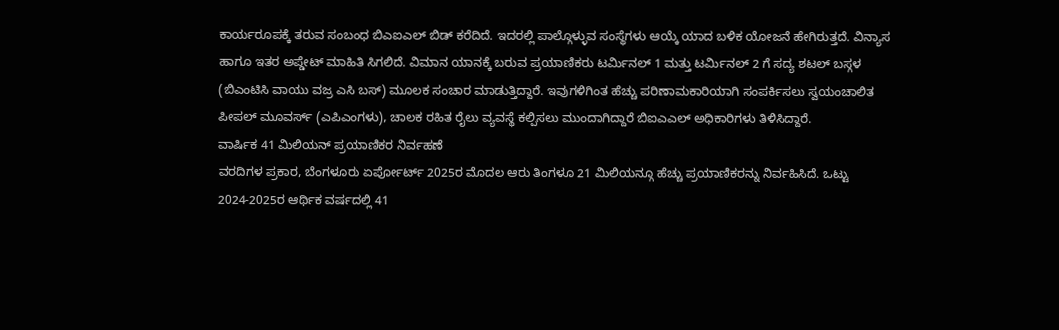ಕಾರ್ಯರೂಪಕ್ಕೆ ತರುವ ಸಂಬಂಧ ಬಿಎಐಎಲ್ ಬಿಡ್ ಕರೆದಿದೆ. ಇದರಲ್ಲಿ ಪಾಲ್ಗೊಳ್ಳುವ ಸಂಸ್ಥೆಗಳು ಆಯ್ಕೆ ಯಾದ ಬಳಿಕ ಯೋಜನೆ ಹೇಗಿರುತ್ತದೆ. ವಿನ್ಯಾಸ ಹಾಗೂ ಇತರ ಅಪ್ಡೇಟ್ ಮಾಹಿತಿ ಸಿಗಲಿದೆ. ವಿಮಾನ ಯಾನಕ್ಕೆ ಬರುವ ಪ್ರಯಾಣಿಕರು ಟರ್ಮಿನಲ್ 1 ಮತ್ತು ಟರ್ಮಿನಲ್ 2 ಗೆ ಸದ್ಯ ಶಟಲ್ ಬಸ್ಗಳ (ಬಿಎಂಟಿಸಿ ವಾಯು ವಜ್ರ ಎಸಿ ಬಸ್) ಮೂಲಕ ಸಂಚಾರ ಮಾಡುತ್ತಿದ್ದಾರೆ. ಇವುಗಳಿಗಿಂತ ಹೆಚ್ಚು ಪರಿಣಾಮಕಾರಿಯಾಗಿ ಸಂಪರ್ಕಿಸಲು ಸ್ವಯಂಚಾಲಿತ ಪೀಪಲ್ ಮೂವರ್ಸ್ (ಎಪಿಎಂಗಳು), ಚಾಲಕ ರಹಿತ ರೈಲು ವ್ಯವಸ್ಥೆ ಕಲ್ಪಿಸಲು ಮುಂದಾಗಿದ್ದಾರೆ ಬಿಐಎಎಲ್ ಅಧಿಕಾರಿಗಳು ತಿಳಿಸಿದ್ದಾರೆ.
ವಾರ್ಷಿಕ 41 ಮಿಲಿಯನ್ ಪ್ರಯಾಣಿಕರ ನಿರ್ವಹಣೆ
ವರದಿಗಳ ಪ್ರಕಾರ, ಬೆಂಗಳೂರು ಏರ್ಪೋರ್ಟ್ 2025ರ ಮೊದಲ ಆರು ತಿಂಗಳೂ 21 ಮಿಲಿಯನ್ಗೂ ಹೆಚ್ಚು ಪ್ರಯಾಣಿಕರನ್ನು ನಿರ್ವಹಿಸಿದೆ. ಒಟ್ಟು 2024-2025ರ ಆರ್ಥಿಕ ವರ್ಷದಲ್ಲಿ 41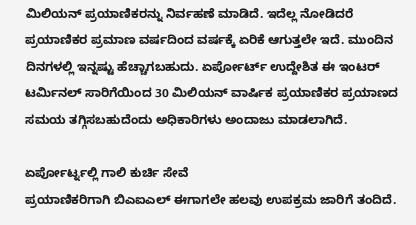ಮಿಲಿಯನ್ ಪ್ರಯಾಣಿಕರನ್ನು ನಿರ್ವಹಣೆ ಮಾಡಿದೆ. ಇದೆಲ್ಲ ನೋಡಿದರೆ ಪ್ರಯಾಣಿಕರ ಪ್ರಮಾಣ ವರ್ಷದಿಂದ ವರ್ಷಕ್ಕೆ ಏರಿಕೆ ಆಗುತ್ತಲೇ ಇದೆ. ಮುಂದಿನ ದಿನಗಳಲ್ಲಿ ಇನ್ನಷ್ಟು ಹೆಚ್ಚಾಗಬಹುದು. ಏರ್ಪೋರ್ಟ್ ಉದ್ದೇಶಿತ ಈ ಇಂಟರ್ ಟರ್ಮಿನಲ್ ಸಾರಿಗೆಯಿಂದ 30 ಮಿಲಿಯನ್ ವಾರ್ಷಿಕ ಪ್ರಯಾಣಿಕರ ಪ್ರಯಾಣದ ಸಮಯ ತಗ್ಗಿಸಬಹುದೆಂದು ಅಧಿಕಾರಿಗಳು ಅಂದಾಜು ಮಾಡಲಾಗಿದೆ.

ಏರ್ಪೋರ್ಟ್ನಲ್ಲಿ ಗಾಲಿ ಕುರ್ಚಿ ಸೇವೆ
ಪ್ರಯಾಣಿಕರಿಗಾಗಿ ಬಿಎಐಎಲ್ ಈಗಾಗಲೇ ಹಲವು ಉಪಕ್ರಮ ಜಾರಿಗೆ ತಂದಿದೆ.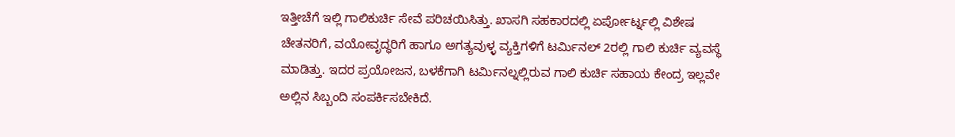ಇತ್ತೀಚೆಗೆ ಇಲ್ಲಿ ಗಾಲಿಕುರ್ಚಿ ಸೇವೆ ಪರಿಚಯಿಸಿತ್ತು. ಖಾಸಗಿ ಸಹಕಾರದಲ್ಲಿ ಏರ್ಪೋರ್ಟ್ನಲ್ಲಿ ವಿಶೇಷ ಚೇತನರಿಗೆ, ವಯೋವೃದ್ಧರಿಗೆ ಹಾಗೂ ಅಗತ್ಯವುಳ್ಳ ವ್ಯಕ್ತಿಗಳಿಗೆ ಟರ್ಮಿನಲ್ 2ರಲ್ಲಿ ಗಾಲಿ ಕುರ್ಚಿ ವ್ಯವಸ್ಥೆ ಮಾಡಿತ್ತು. ಇದರ ಪ್ರಯೋಜನ, ಬಳಕೆಗಾಗಿ ಟರ್ಮಿನಲ್ನಲ್ಲಿರುವ ಗಾಲಿ ಕುರ್ಚಿ ಸಹಾಯ ಕೇಂದ್ರ ಇಲ್ಲವೇ ಅಲ್ಲಿನ ಸಿಬ್ಬಂದಿ ಸಂಪರ್ಕಿಸಬೇಕಿದೆ.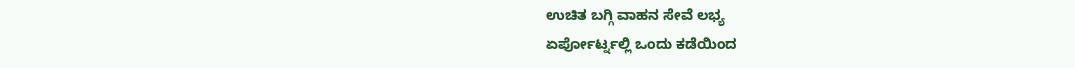ಉಚಿತ ಬಗ್ಗಿ ವಾಹನ ಸೇವೆ ಲಭ್ಯ
ಏರ್ಪೋರ್ಟ್ನಲ್ಲಿ ಒಂದು ಕಡೆಯಿಂದ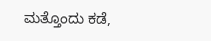ಮತ್ತೊಂದು ಕಡೆ,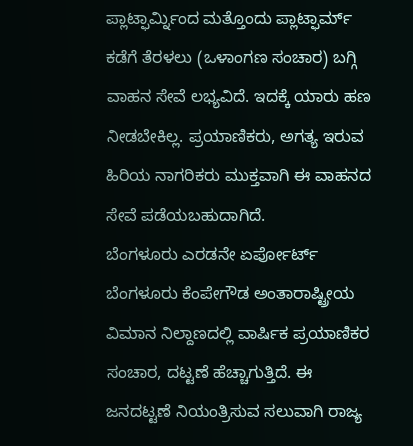ಪ್ಲಾಟ್ಫಾರ್ಮ್ನಿಂದ ಮತ್ತೊಂದು ಪ್ಲಾಟ್ಫಾರ್ಮ್ ಕಡೆಗೆ ತೆರಳಲು (ಒಳಾಂಗಣ ಸಂಚಾರ) ಬಗ್ಗಿ ವಾಹನ ಸೇವೆ ಲಭ್ಯವಿದೆ. ಇದಕ್ಕೆ ಯಾರು ಹಣ ನೀಡಬೇಕಿಲ್ಲ. ಪ್ರಯಾಣಿಕರು, ಅಗತ್ಯ ಇರುವ ಹಿರಿಯ ನಾಗರಿಕರು ಮುಕ್ತವಾಗಿ ಈ ವಾಹನದ ಸೇವೆ ಪಡೆಯಬಹುದಾಗಿದೆ.
ಬೆಂಗಳೂರು ಎರಡನೇ ಏರ್ಪೋರ್ಟ್
ಬೆಂಗಳೂರು ಕೆಂಪೇಗೌಡ ಅಂತಾರಾಷ್ಟ್ರೀಯ ವಿಮಾನ ನಿಲ್ದಾಣದಲ್ಲಿ ವಾರ್ಷಿಕ ಪ್ರಯಾಣಿಕರ ಸಂಚಾರ, ದಟ್ಟಣೆ ಹೆಚ್ಚಾಗುತ್ತಿದೆ. ಈ ಜನದಟ್ಟಣೆ ನಿಯಂತ್ರಿಸುವ ಸಲುವಾಗಿ ರಾಜ್ಯ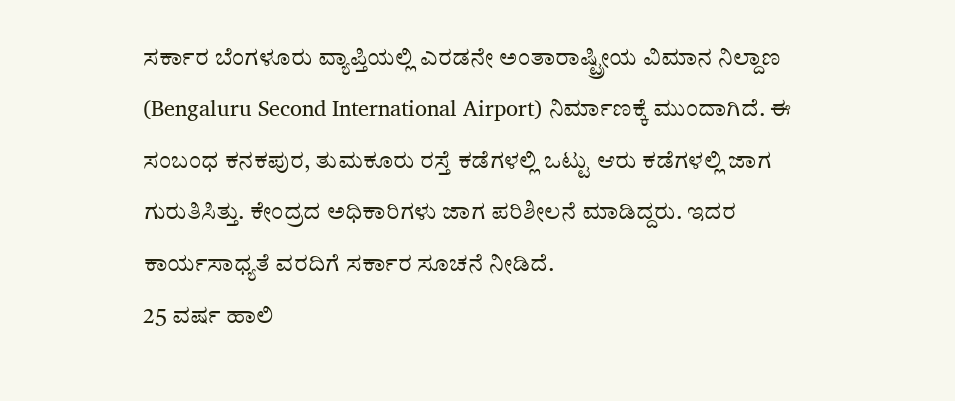ಸರ್ಕಾರ ಬೆಂಗಳೂರು ವ್ಯಾಪ್ತಿಯಲ್ಲಿ ಎರಡನೇ ಅಂತಾರಾಷ್ಟ್ರೀಯ ವಿಮಾನ ನಿಲ್ದಾಣ (Bengaluru Second International Airport) ನಿರ್ಮಾಣಕ್ಕೆ ಮುಂದಾಗಿದೆ. ಈ ಸಂಬಂಧ ಕನಕಪುರ, ತುಮಕೂರು ರಸ್ತೆ ಕಡೆಗಳಲ್ಲಿ ಒಟ್ಟು ಆರು ಕಡೆಗಳಲ್ಲಿ ಜಾಗ ಗುರುತಿಸಿತ್ತು. ಕೇಂದ್ರದ ಅಧಿಕಾರಿಗಳು ಜಾಗ ಪರಿಶೀಲನೆ ಮಾಡಿದ್ದರು. ಇದರ ಕಾರ್ಯಸಾಧ್ಯತೆ ವರದಿಗೆ ಸರ್ಕಾರ ಸೂಚನೆ ನೀಡಿದೆ.
25 ವರ್ಷ ಹಾಲಿ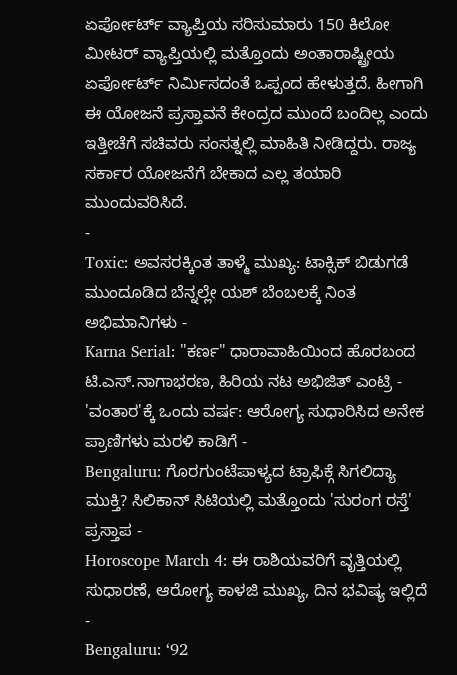ಏರ್ಪೋರ್ಟ್ ವ್ಯಾಪ್ತಿಯ ಸರಿಸುಮಾರು 150 ಕಿಲೋ ಮೀಟರ್ ವ್ಯಾಪ್ತಿಯಲ್ಲಿ ಮತ್ತೊಂದು ಅಂತಾರಾಷ್ಟ್ರೀಯ ಏರ್ಪೋರ್ಟ್ ನಿರ್ಮಿಸದಂತೆ ಒಪ್ಪಂದ ಹೇಳುತ್ತದೆ. ಹೀಗಾಗಿ ಈ ಯೋಜನೆ ಪ್ರಸ್ತಾವನೆ ಕೇಂದ್ರದ ಮುಂದೆ ಬಂದಿಲ್ಲ ಎಂದು ಇತ್ತೀಚೆಗೆ ಸಚಿವರು ಸಂಸತ್ನಲ್ಲಿ ಮಾಹಿತಿ ನೀಡಿದ್ದರು. ರಾಜ್ಯ ಸರ್ಕಾರ ಯೋಜನೆಗೆ ಬೇಕಾದ ಎಲ್ಲ ತಯಾರಿ ಮುಂದುವರಿಸಿದೆ.
-
Toxic: ಅವಸರಕ್ಕಿಂತ ತಾಳ್ಮೆ ಮುಖ್ಯ: ಟಾಕ್ಸಿಕ್ ಬಿಡುಗಡೆ ಮುಂದೂಡಿದ ಬೆನ್ನಲ್ಲೇ ಯಶ್ ಬೆಂಬಲಕ್ಕೆ ನಿಂತ ಅಭಿಮಾನಿಗಳು -
Karna Serial: "ಕರ್ಣ" ಧಾರಾವಾಹಿಯಿಂದ ಹೊರಬಂದ ಟಿ.ಎಸ್.ನಾಗಾಭರಣ, ಹಿರಿಯ ನಟ ಅಭಿಜಿತ್ ಎಂಟ್ರಿ -
'ವಂತಾರ'ಕ್ಕೆ ಒಂದು ವರ್ಷ: ಆರೋಗ್ಯ ಸುಧಾರಿಸಿದ ಅನೇಕ ಪ್ರಾಣಿಗಳು ಮರಳಿ ಕಾಡಿಗೆ -
Bengaluru: ಗೊರಗುಂಟೆಪಾಳ್ಯದ ಟ್ರಾಫಿಕ್ಗೆ ಸಿಗಲಿದ್ಯಾ ಮುಕ್ತಿ? ಸಿಲಿಕಾನ್ ಸಿಟಿಯಲ್ಲಿ ಮತ್ತೊಂದು 'ಸುರಂಗ ರಸ್ತೆ' ಪ್ರಸ್ತಾಪ -
Horoscope March 4: ಈ ರಾಶಿಯವರಿಗೆ ವೃತ್ತಿಯಲ್ಲಿ ಸುಧಾರಣೆ, ಆರೋಗ್ಯ ಕಾಳಜಿ ಮುಖ್ಯ, ದಿನ ಭವಿಷ್ಯ ಇಲ್ಲಿದೆ -
Bengaluru: ‘92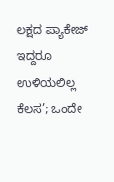ಲಕ್ಷದ ಪ್ಯಾಕೇಜ್ ಇದ್ದರೂ ಉಳಿಯಲಿಲ್ಲ ಕೆಲಸ’; ಒಂದೇ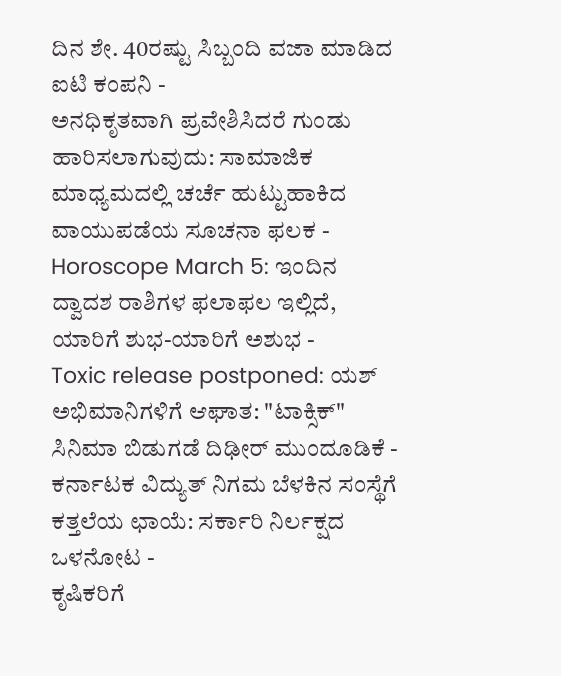ದಿನ ಶೇ. 40ರಷ್ಟು ಸಿಬ್ಬಂದಿ ವಜಾ ಮಾಡಿದ ಐಟಿ ಕಂಪನಿ -
ಅನಧಿಕೃತವಾಗಿ ಪ್ರವೇಶಿಸಿದರೆ ಗುಂಡು ಹಾರಿಸಲಾಗುವುದು: ಸಾಮಾಜಿಕ ಮಾಧ್ಯಮದಲ್ಲಿ ಚರ್ಚೆ ಹುಟ್ಟುಹಾಕಿದ ವಾಯುಪಡೆಯ ಸೂಚನಾ ಫಲಕ -
Horoscope March 5: ಇಂದಿನ ದ್ವಾದಶ ರಾಶಿಗಳ ಫಲಾಫಲ ಇಲ್ಲಿದೆ, ಯಾರಿಗೆ ಶುಭ-ಯಾರಿಗೆ ಅಶುಭ -
Toxic release postponed: ಯಶ್ ಅಭಿಮಾನಿಗಳಿಗೆ ಆಘಾತ: "ಟಾಕ್ಸಿಕ್" ಸಿನಿಮಾ ಬಿಡುಗಡೆ ದಿಢೀರ್ ಮುಂದೂಡಿಕೆ -
ಕರ್ನಾಟಕ ವಿದ್ಯುತ್ ನಿಗಮ ಬೆಳಕಿನ ಸಂಸ್ಥೆಗೆ ಕತ್ತಲೆಯ ಛಾಯೆ: ಸರ್ಕಾರಿ ನಿರ್ಲಕ್ಷದ ಒಳನೋಟ -
ಕೃಷಿಕರಿಗೆ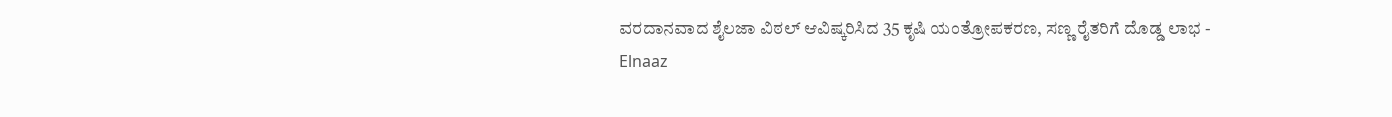ವರದಾನವಾದ ಶೈಲಜಾ ವಿಠಲ್ ಆವಿಷ್ಕರಿಸಿದ 35 ಕೃಷಿ ಯಂತ್ರೋಪಕರಣ, ಸಣ್ಣ ರೈತರಿಗೆ ದೊಡ್ಡ ಲಾಭ -
Elnaaz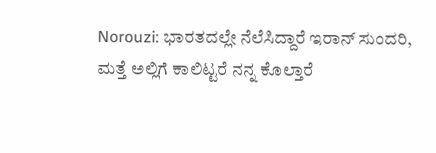Norouzi: ಭಾರತದಲ್ಲೇ ನೆಲೆಸಿದ್ದಾರೆ ಇರಾನ್ ಸುಂದರಿ, ಮತ್ತೆ ಅಲ್ಲಿಗೆ ಕಾಲಿಟ್ಟರೆ ನನ್ನ ಕೊಲ್ತಾರೆ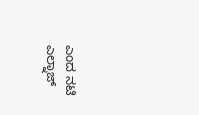ಎಂದ ನಟಿ ಎಲ್ನಾಜ್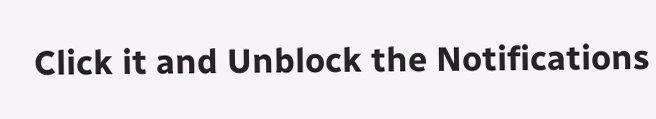Click it and Unblock the Notifications